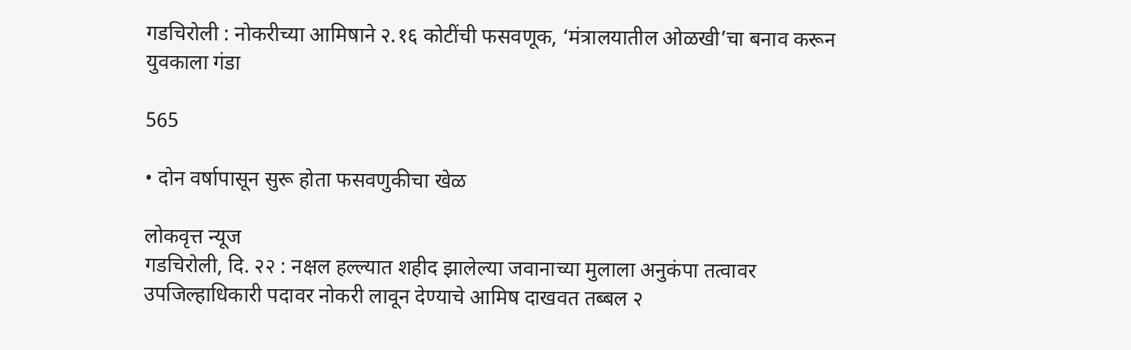गडचिरोली : नोकरीच्या आमिषाने २.१६ कोटींची फसवणूक, ‘मंत्रालयातील ओळखी’चा बनाव करून युवकाला गंडा

565

• दोन वर्षापासून सुरू होता फसवणुकीचा खेळ

लोकवृत्त न्यूज
गडचिरोली, दि. २२ : नक्षल हल्ल्यात शहीद झालेल्या जवानाच्या मुलाला अनुकंपा तत्वावर उपजिल्हाधिकारी पदावर नोकरी लावून देण्याचे आमिष दाखवत तब्बल २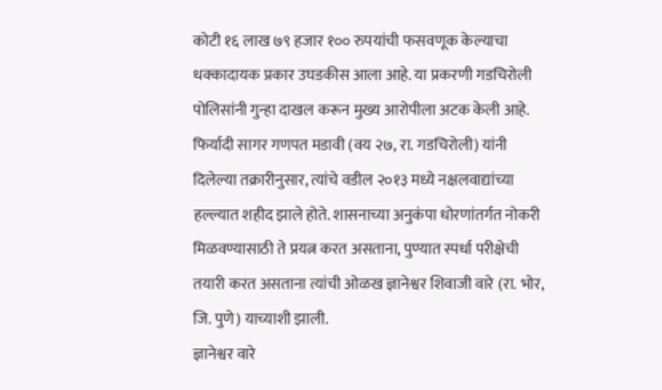कोटी १६ लाख ७९ हजार १०० रुपयांची फसवणूक केल्याचा धक्कादायक प्रकार उघडकीस आला आहे. या प्रकरणी गडचिरोली पोलिसांनी गुन्हा दाखल करून मुख्य आरोपीला अटक केली आहे.
फिर्यादी सागर गणपत मडावी (वय २७, रा. गडचिरोली) यांनी दिलेल्या तक्रारीनुसार, त्यांचे वडील २०१३ मध्ये नक्षलवाद्यांच्या हल्ल्यात शहीद झाले होते. शासनाच्या अनुकंपा धोरणांतर्गत नोकरी मिळवण्यासाठी ते प्रयत्न करत असताना, पुण्यात स्पर्धा परीक्षेची तयारी करत असताना त्यांची ओळख ज्ञानेश्वर शिवाजी वारे (रा. भोर, जि. पुणे) याच्याशी झाली.
ज्ञानेश्वर वारे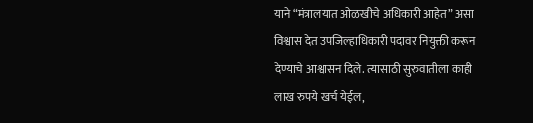याने “मंत्रालयात ओळखीचे अधिकारी आहेत” असा विश्वास देत उपजिल्हाधिकारी पदावर नियुक्ती करून देण्याचे आश्वासन दिले. त्यासाठी सुरुवातीला काही लाख रुपये खर्च येईल,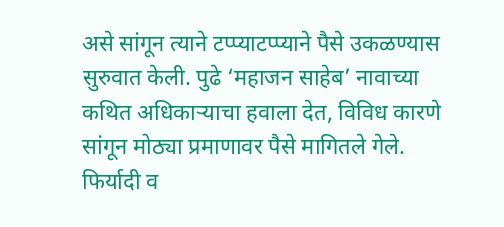असे सांगून त्याने टप्प्याटप्प्याने पैसे उकळण्यास सुरुवात केली. पुढे ‘महाजन साहेब’ नावाच्या कथित अधिकाऱ्याचा हवाला देत, विविध कारणे सांगून मोठ्या प्रमाणावर पैसे मागितले गेले.
फिर्यादी व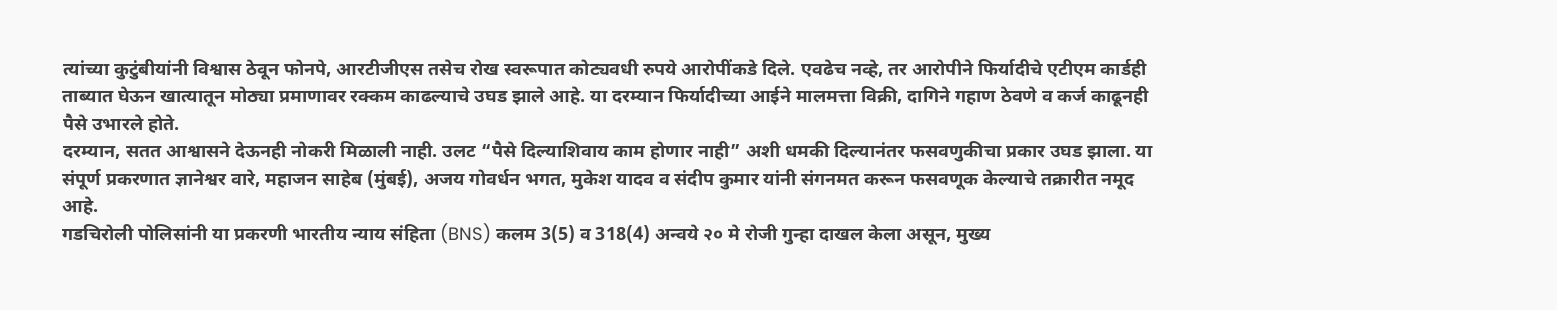त्यांच्या कुटुंबीयांनी विश्वास ठेवून फोनपे, आरटीजीएस तसेच रोख स्वरूपात कोट्यवधी रुपये आरोपींकडे दिले. एवढेच नव्हे, तर आरोपीने फिर्यादीचे एटीएम कार्डही ताब्यात घेऊन खात्यातून मोठ्या प्रमाणावर रक्कम काढल्याचे उघड झाले आहे. या दरम्यान फिर्यादीच्या आईने मालमत्ता विक्री, दागिने गहाण ठेवणे व कर्ज काढूनही पैसे उभारले होते.
दरम्यान, सतत आश्वासने देऊनही नोकरी मिळाली नाही. उलट “पैसे दिल्याशिवाय काम होणार नाही” अशी धमकी दिल्यानंतर फसवणुकीचा प्रकार उघड झाला. या संपूर्ण प्रकरणात ज्ञानेश्वर वारे, महाजन साहेब (मुंबई), अजय गोवर्धन भगत, मुकेश यादव व संदीप कुमार यांनी संगनमत करून फसवणूक केल्याचे तक्रारीत नमूद आहे.
गडचिरोली पोलिसांनी या प्रकरणी भारतीय न्याय संहिता (BNS) कलम 3(5) व 318(4) अन्वये २० मे रोजी गुन्हा दाखल केला असून, मुख्य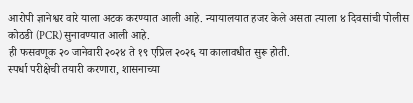आरोपी ज्ञानेश्वर वारे याला अटक करण्यात आली आहे. न्यायालयात हजर केले असता त्याला ४ दिवसांची पोलीस कोठडी (PCR) सुनावण्यात आली आहे.
ही फसवणूक २० जानेवारी २०२४ ते १९ एप्रिल २०२६ या कालावधीत सुरू होती.
स्पर्धा परीक्षेची तयारी करणारा, शासनाच्या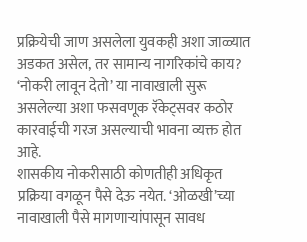प्रक्रियेची जाण असलेला युवकही अशा जाळ्यात अडकत असेल, तर सामान्य नागरिकांचे काय? ‘नोकरी लावून देतो’ या नावाखाली सुरू असलेल्या अशा फसवणूक रॅकेट्सवर कठोर कारवाईची गरज असल्याची भावना व्यक्त होत आहे.
शासकीय नोकरीसाठी कोणतीही अधिकृत प्रक्रिया वगळून पैसे देऊ नयेत. ‘ओळखी’च्या नावाखाली पैसे मागणाऱ्यांपासून सावध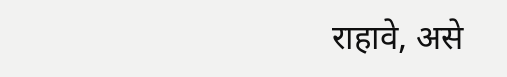राहावे, असे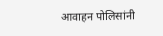आवाहन पोलिसांनी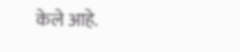केले आहे.